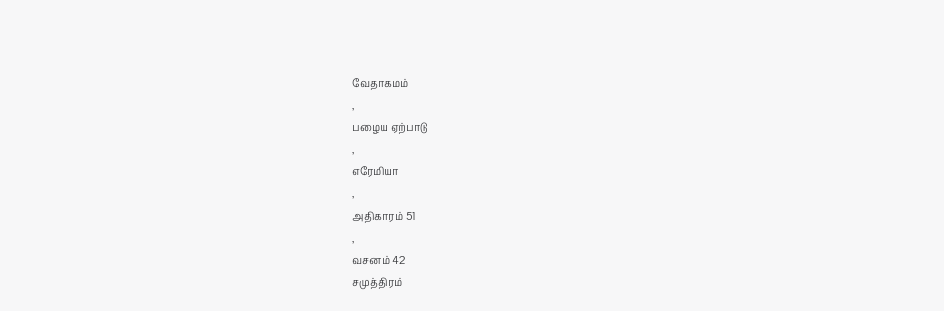வேதாகமம்
,
பழைய ஏற்பாடு
,
எரேமியா
,
அதிகாரம் 51
,
வசனம் 42
சமுத்திரம்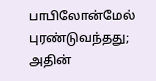பாபிலோன்மேல் புரண்டுவந்தது; அதின்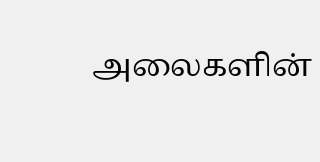அலைகளின்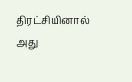திரட்சியினால் அது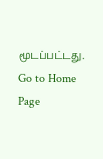மூடப்பட்டது.
Go to Home Page